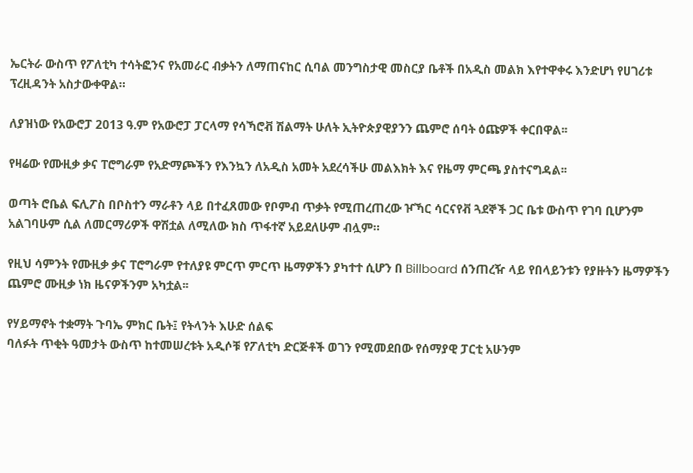ኤርትራ ውስጥ የፖለቲካ ተሳትፎንና የአመራር ብቃትን ለማጠናከር ሲባል መንግስታዊ መስርያ ቤቶች በአዲስ መልክ እየተዋቀሩ እንድሆነ የሀገሪቱ ፕረዚዳንት አስታውቀዋል።

ለያዝነው የአውሮፓ 2013 ዓ.ም የአውሮፓ ፓርላማ የሳኻሮቭ ሽልማት ሁለት ኢትዮጵያዊያንን ጨምሮ ሰባት ዕጩዎች ቀርበዋል፡፡

የዛሬው የሙዚቃ ቃና ፐሮግራም የአድማጮችን የእንኳን ለአዲስ አመት አደረሳችሁ መልእክት እና የዜማ ምርጫ ያስተናግዳል፡፡

ወጣት ሮቤል ፍሊፖስ በቦስተን ማራቶን ላይ በተፈጸመው የቦምብ ጥቃት የሚጠረጠረው ዦኻር ሳርናየቭ ጓደኞች ጋር ቤቱ ውስጥ የገባ ቢሆንም አልገባሁም ሲል ለመርማሪዎች ዋሽቷል ለሚለው ክስ ጥፋተኛ አይደለሁም ብሏም።

የዚህ ሳምንት የሙዚቃ ቃና ፐሮግራም የተለያዩ ምርጥ ምርጥ ዜማዎችን ያካተተ ሲሆን በ Billboard ሰንጠረዥ ላይ የበላይንቱን የያዙትን ዜማዎችን ጨምሮ ሙዚቃ ነክ ዜናዎችንም አካቷል፡፡

የሃይማኖት ተቋማት ጉባኤ ምክር ቤት፤ የትላንት እሁድ ሰልፍ
ባለፉት ጥቂት ዓመታት ውስጥ ከተመሠረቱት አዲሶቹ የፖለቲካ ድርጅቶች ወገን የሚመደበው የሰማያዊ ፓርቲ አሁንም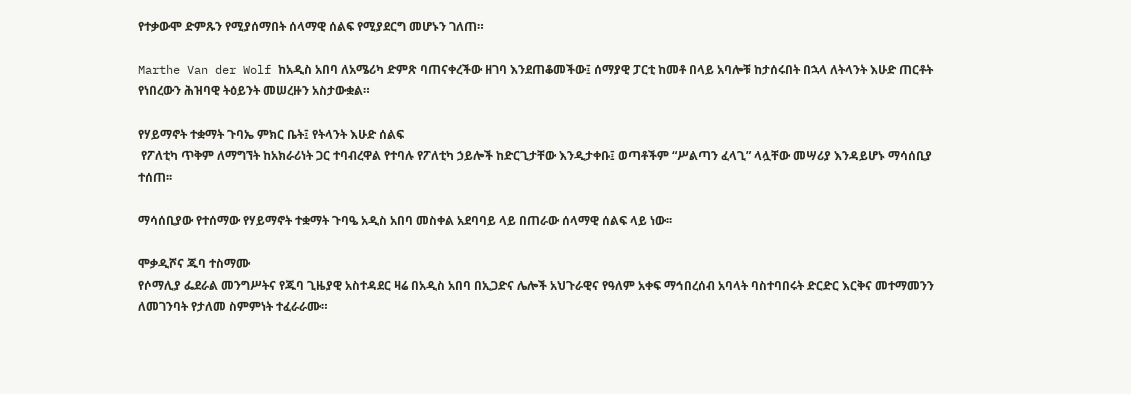የተቃውሞ ድምጹን የሚያሰማበት ሰላማዊ ሰልፍ የሚያደርግ መሆኑን ገለጠ።

Marthe Van der Wolf ከአዲስ አበባ ለአሜሪካ ድምጽ ባጠናቀረችው ዘገባ እንደጠቆመችው፤ ሰማያዊ ፓርቲ ከመቶ በላይ አባሎቹ ከታሰሩበት በኋላ ለትላንት እሁድ ጠርቶት የነበረውን ሕዝባዊ ትዕይንት መሠረዙን አስታውቋል።

የሃይማኖት ተቋማት ጉባኤ ምክር ቤት፤ የትላንት እሁድ ሰልፍ
 የፖለቲካ ጥቅም ለማግኘት ከአክራሪነት ጋር ተባብረዋል የተባሉ የፖለቲካ ኃይሎች ከድርጊታቸው እንዲታቀቡ፤ ወጣቶችም “ሥልጣን ፈላጊ” ላሏቸው መሣሪያ እንዳይሆኑ ማሳሰቢያ ተሰጠ፡፡

ማሳሰቢያው የተሰማው የሃይማኖት ተቋማት ጉባዔ አዲስ አበባ መስቀል አደባባይ ላይ በጠራው ሰላማዊ ሰልፍ ላይ ነው፡፡

ሞቃዲሾና ጁባ ተስማሙ
የሶማሊያ ፌደራል መንግሥትና የጁባ ጊዜያዊ አስተዳደር ዛሬ በአዲስ አበባ በኢጋድና ሌሎች አህጉራዊና የዓለም አቀፍ ማኅበረሰብ አባላት ባስተባበሩት ድርድር እርቅና መተማመንን ለመገንባት የታለመ ስምምነት ተፈራራሙ።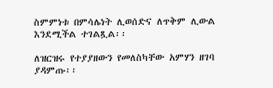ስምምነቱ በምሳሌነት ሊወሰድና ለጥቅም ሊውል እንደሚችል ተገልጿል፡፡

ለዝርዝሩ የተያያዘውን የመለስካቸው አምሃን ዘገባ ያዳምጡ፡፡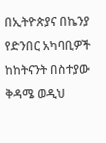በኢትዮጵያና በኬንያ የድንበር አካባቢዎች ከከትናንት በስተያው ቅዳሜ ወዲህ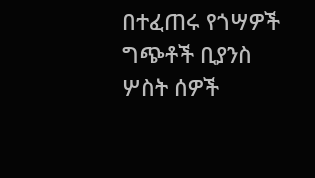በተፈጠሩ የጎሣዎች ግጭቶች ቢያንስ ሦስት ሰዎች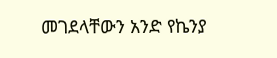መገደላቸውን አንድ የኬንያ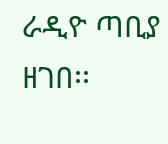ራዲዮ ጣቢያ ዘገበ፡፡